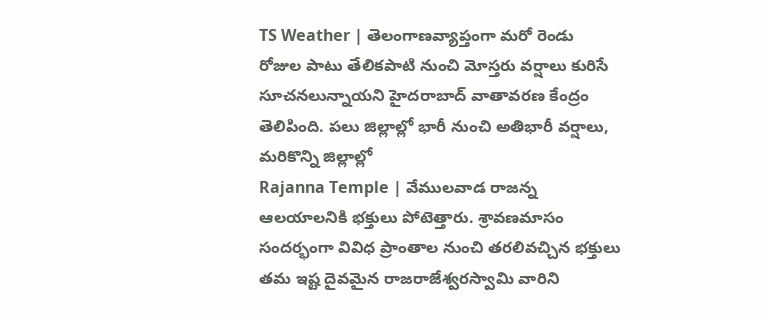TS Weather | తెలంగాణవ్యాప్తంగా మరో రెండు రోజుల పాటు తేలికపాటి నుంచి మోస్తరు వర్షాలు కురిసే సూచనలున్నాయని హైదరాబాద్ వాతావరణ కేంద్రం తెలిపింది. పలు జిల్లాల్లో భారీ నుంచి అతిభారీ వర్షాలు, మరికొన్ని జిల్లాల్లో
Rajanna Temple | వేములవాడ రాజన్న ఆలయాలనికి భక్తులు పోటెత్తారు. శ్రావణమాసం సందర్భంగా వివిధ ప్రాంతాల నుంచి తరలివచ్చిన భక్తులు తమ ఇష్ట దైవమైన రాజరాజేశ్వరస్వామి వారిని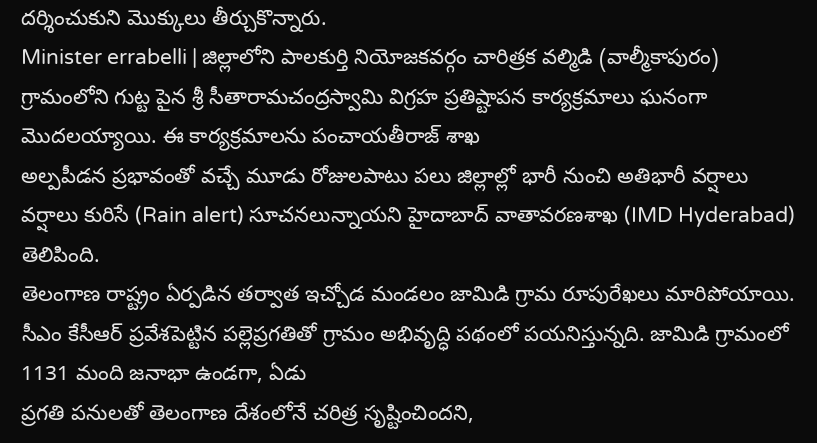దర్శించుకుని మొక్కులు తీర్చుకొన్నారు.
Minister errabelli | జిల్లాలోని పాలకుర్తి నియోజకవర్గం చారిత్రక వల్మిడి (వాల్మీకాపురం) గ్రామంలోని గుట్ట పైన శ్రీ సీతారామచంద్రస్వామి విగ్రహ ప్రతిష్టాపన కార్యక్రమాలు ఘనంగా మొదలయ్యాయి. ఈ కార్యక్రమాలను పంచాయతీరాజ్ శాఖ
అల్పపీడన ప్రభావంతో వచ్చే మూడు రోజులపాటు పలు జిల్లాల్లో భారీ నుంచి అతిభారీ వర్షాలు వర్షాలు కురిసే (Rain alert) సూచనలున్నాయని హైదాబాద్ వాతావరణశాఖ (IMD Hyderabad) తెలిపింది.
తెలంగాణ రాష్ట్రం ఏర్పడిన తర్వాత ఇచ్చోడ మండలం జామిడి గ్రామ రూపురేఖలు మారిపోయాయి. సీఎం కేసీఆర్ ప్రవేశపెట్టిన పల్లెప్రగతితో గ్రామం అభివృద్ధి పథంలో పయనిస్తున్నది. జామిడి గ్రామంలో 1131 మంది జనాభా ఉండగా, ఏడు
ప్రగతి పనులతో తెలంగాణ దేశంలోనే చరిత్ర సృష్టించిందని,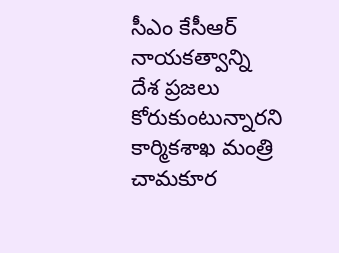సీఎం కేసీఆర్ నాయకత్వాన్ని దేశ ప్రజలు కోరుకుంటున్నారని కార్మికశాఖ మంత్రి చామకూర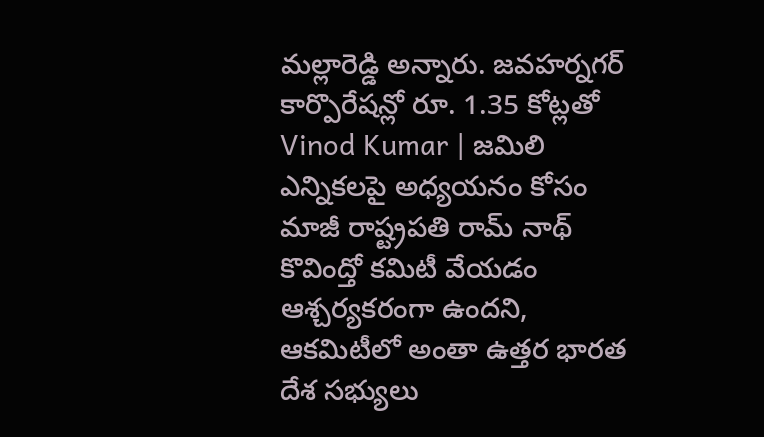మల్లారెడ్డి అన్నారు. జవహర్నగర్ కార్పొరేషన్లో రూ. 1.35 కోట్లతో
Vinod Kumar | జమిలి ఎన్నికలపై అధ్యయనం కోసం మాజీ రాష్ట్రపతి రామ్ నాథ్ కొవింద్తో కమిటీ వేయడం ఆశ్చర్యకరంగా ఉందని, ఆకమిటీలో అంతా ఉత్తర భారత దేశ సభ్యులు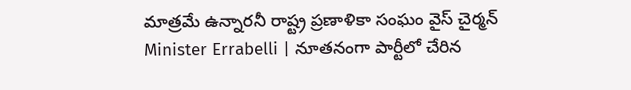మాత్రమే ఉన్నారనీ రాష్ట్ర ప్రణాళికా సంఘం వైస్ చైర్మన్
Minister Errabelli | నూతనంగా పార్టీలో చేరిన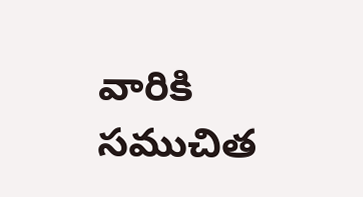వారికి సముచిత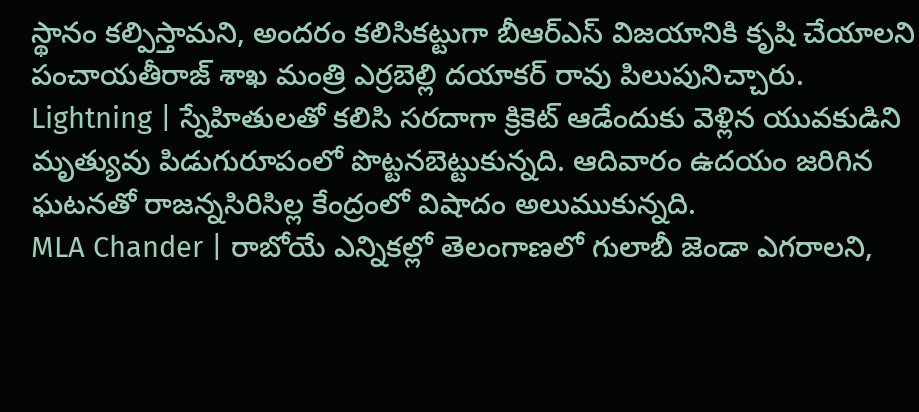స్థానం కల్పిస్తామని, అందరం కలిసికట్టుగా బీఆర్ఎస్ విజయానికి కృషి చేయాలని పంచాయతీరాజ్ శాఖ మంత్రి ఎర్రబెల్లి దయాకర్ రావు పిలుపునిచ్చారు.
Lightning | స్నేహితులతో కలిసి సరదాగా క్రికెట్ ఆడేందుకు వెళ్లిన యువకుడిని మృత్యువు పిడుగురూపంలో పొట్టనబెట్టుకున్నది. ఆదివారం ఉదయం జరిగిన ఘటనతో రాజన్నసిరిసిల్ల కేంద్రంలో విషాదం అలుముకున్నది.
MLA Chander | రాబోయే ఎన్నికల్లో తెలంగాణలో గులాబీ జెండా ఎగరాలని,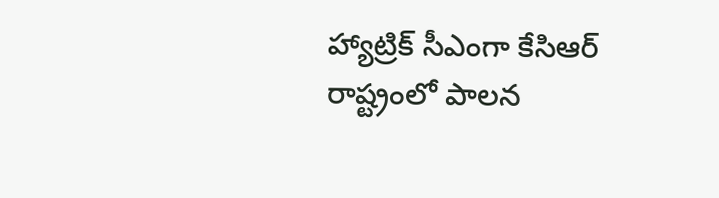హ్యాట్రిక్ సీఎంగా కేసిఆర్ రాష్ట్రంలో పాలన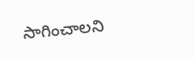సాగించాలని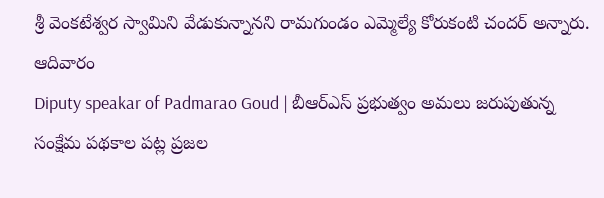శ్రీ వెంకటేశ్వర స్వామిని వేడుకున్నానని రామగుండం ఎమ్మెల్యే కోరుకంటి చందర్ అన్నారు. ఆదివారం
Diputy speakar of Padmarao Goud | బీఆర్ఎస్ ప్రభుత్వం అమలు జరుపుతున్న సంక్షేమ పథకాల పట్ల ప్రజల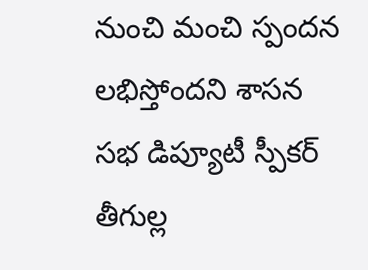నుంచి మంచి స్పందన లభిస్తోందని శాసన సభ డిప్యూటీ స్పీకర్ తీగుల్ల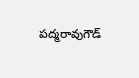పద్మరావుగౌడ్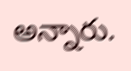అన్నారు.